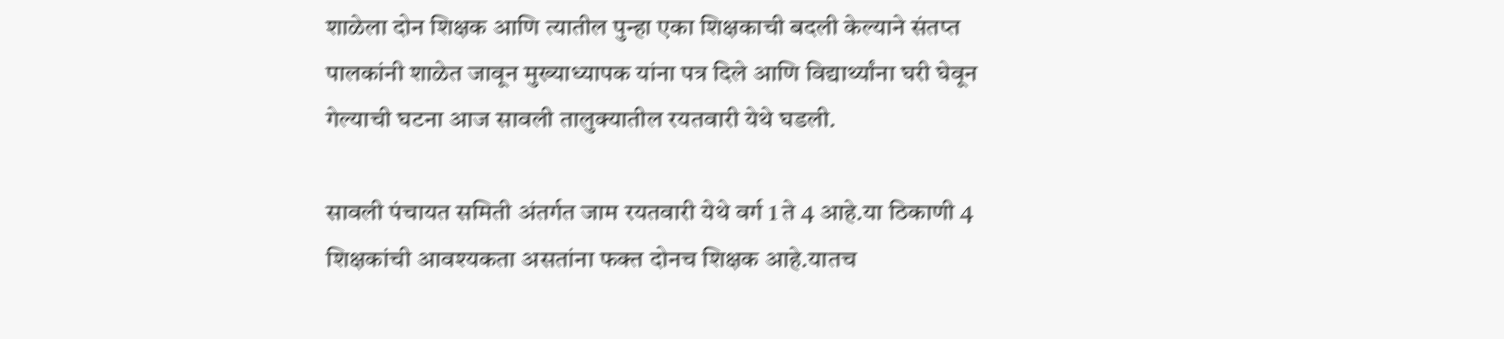शाळेला दोन शिक्षक आणि त्यातील पुन्हा एका शिक्षकाची बदली केल्याने संतप्त पालकांनी शाळेत जावून मुख्याध्यापक यांना पत्र दिले आणि विद्यार्थ्यांना घरी घेवून गेल्याची घटना आज सावली तालुक्यातील रयतवारी येथे घडली.

सावली पंचायत समिती अंतर्गत जाम रयतवारी येथे वर्ग 1 ते 4 आहे.या ठिकाणी 4 शिक्षकांची आवश्यकता असतांना फक्त दोनच शिक्षक आहे.यातच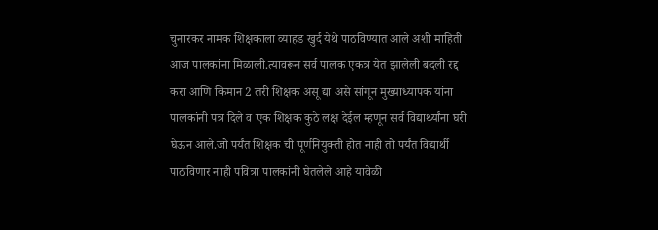चुनारकर नामक शिक्षकाला व्याहड खुर्द येथे पाठविण्यात आले अशी माहिती आज पालकांना मिळाली.त्यावरून सर्व पालक एकत्र येत झालेली बदली रद्द करा आणि किमान 2 तरी शिक्षक असू द्या असे सांगून मुख्याध्यापक यांना पालकांनी पत्र दिले व एक शिक्षक कुठे लक्ष देईल म्हणून सर्व विद्यार्थ्यांना घरी घेऊन आले.जो पर्यंत शिक्षक ची पूर्णनियुक्ती होत नाही तो पर्यंत विद्यार्थी पाठविणार नाही पवित्रा पालकांनी घेतलेले आहे यावेळी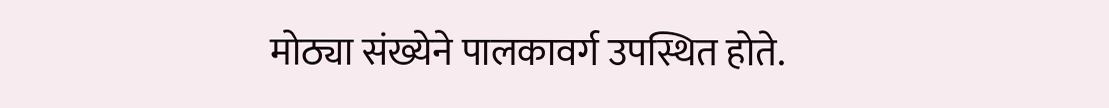मोठ्या संख्येने पालकावर्ग उपस्थित होते.